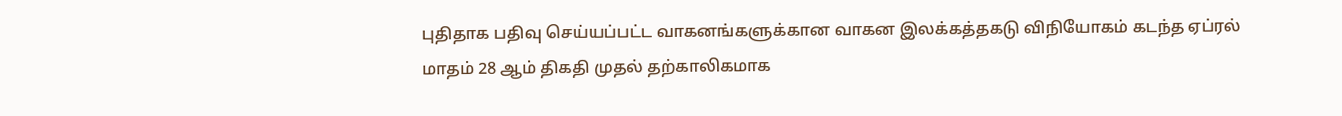புதிதாக பதிவு செய்யப்பட்ட வாகனங்களுக்கான வாகன இலக்கத்தகடு விநியோகம் கடந்த ஏப்ரல் மாதம் 28 ஆம் திகதி முதல் தற்காலிகமாக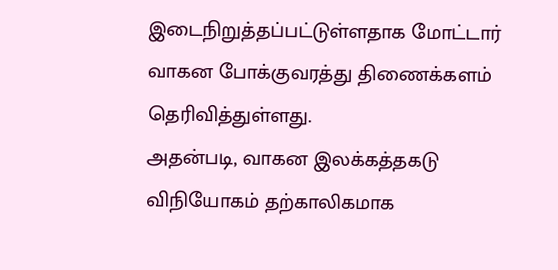இடைநிறுத்தப்பட்டுள்ளதாக மோட்டார் வாகன போக்குவரத்து திணைக்களம் தெரிவித்துள்ளது.
அதன்படி, வாகன இலக்கத்தகடு விநியோகம் தற்காலிகமாக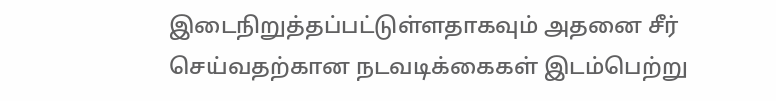இடைநிறுத்தப்பட்டுள்ளதாகவும் அதனை சீர் செய்வதற்கான நடவடிக்கைகள் இடம்பெற்று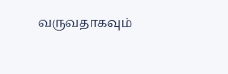வருவதாகவும்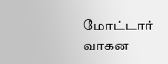மோட்டார் வாகன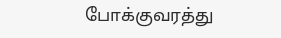போக்குவரத்து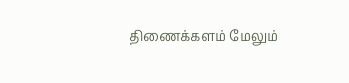திணைக்களம் மேலும்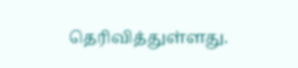தெரிவித்துள்ளது.